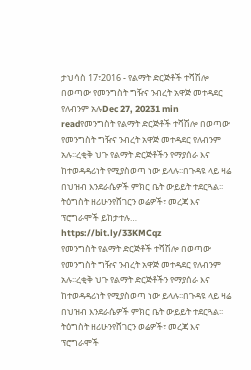ታህሳስ 17፣2016 - የልማት ድርጅቶች ተሻሽሎ በወጣው የመንግስት ግዥና ንብረት አዋጅ መተዳደር የለብንም አሉDec 27, 20231 min readየመንግስት የልማት ድርጅቶች ተሻሽሎ በወጣው የመንግስት ግዥና ንብረት አዋጅ መተዳደር የለብንም አሉ፡፡ረቂቅ ህጉ የልማት ድርጅቶችን የማያሰራ እና ከተወዳዳሪነት የሚያስወጣ ነው ይላሉ፡፡በጉዳዩ ላይ ዛሬ በህዝብ እንደራሴዎች ምክር ቤት ውይይት ተደርጓል፡፡ትዕግስት ዘሪሁንየሸገርን ወሬዎች፣ መረጃ እና ፕሮግራሞች ይከታተሉ… https://bit.ly/33KMCqz
የመንግስት የልማት ድርጅቶች ተሻሽሎ በወጣው የመንግስት ግዥና ንብረት አዋጅ መተዳደር የለብንም አሉ፡፡ረቂቅ ህጉ የልማት ድርጅቶችን የማያሰራ እና ከተወዳዳሪነት የሚያስወጣ ነው ይላሉ፡፡በጉዳዩ ላይ ዛሬ በህዝብ እንደራሴዎች ምክር ቤት ውይይት ተደርጓል፡፡ትዕግስት ዘሪሁንየሸገርን ወሬዎች፣ መረጃ እና ፕሮግራሞች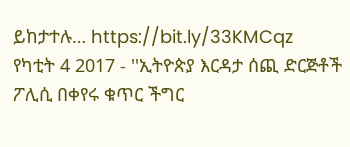ይከታተሉ… https://bit.ly/33KMCqz
የካቲት 4 2017 - ''ኢትዮጵያ እርዳታ ሰጪ ድርጅቶች ፖሊሲ በቀየሩ ቁጥር ችግር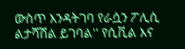ውስጥ እንዳትገባ የራሷን ፖሊሲ ልታሻሽል ይገባል'' የሲቪል እና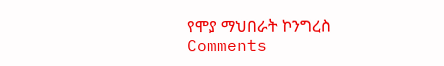የሞያ ማህበራት ኮንግረስ
Comments